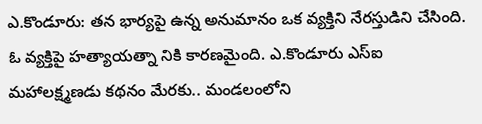ఎ.కొండూరు: తన భార్యపై ఉన్న అనుమానం ఒక వ్యక్తిని నేరస్తుడిని చేసింది. ఓ వ్యక్తిపై హత్యాయత్నా నికి కారణమైంది. ఎ.కొండూరు ఎస్ఐ మహాలక్ష్మణడు కథనం మేరకు.. మండలంలోని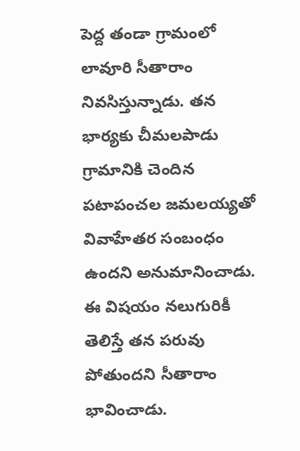పెద్ద తండా గ్రామంలో లావూరి సీతారాం నివసిస్తున్నాడు. తన భార్యకు చీమలపాడు గ్రామానికి చెందిన పటాపంచల జమలయ్యతో వివాహేతర సంబంధం ఉందని అనుమానించాడు. ఈ విషయం నలుగురికీ తెలిస్తే తన పరువు పోతుందని సీతారాం భావించాడు.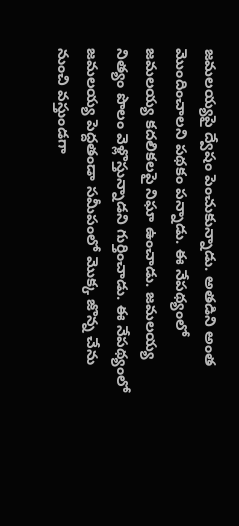జమలయ్యపై ద్వేషం పెంచుకున్నాడు. అతడిని అంత మొందించాలని పథకం పన్నాడు. ఈ నేపథ్యంలో జమలయ్య కదలికలపై నిఘా ఉంచాడు. జమలయ్య నిత్యం పొలం వెళ్లొస్తున్నాడని గుర్తించాడు. ఈ నేపథ్యంలో జమలయ్య పెద్దతండా సమీపంలో మొక్క జొన్న చేను నుంచి వస్తుండగా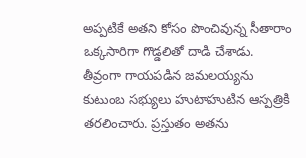అప్పటికే అతని కోసం పొంచివున్న సీతారాం ఒక్కసారిగా గొడ్డలితో దాడి చేశాడు. తీవ్రంగా గాయపడిన జమలయ్యను కుటుంబ సభ్యులు హుటాహుటిన ఆస్పత్రికి తరలించారు. ప్రస్తుతం అతను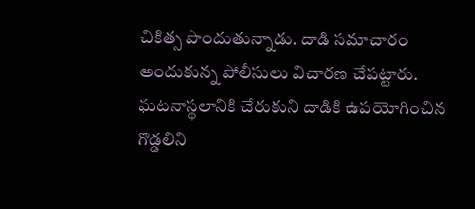చికిత్స పొందుతున్నాడు. దాడి సమాచారం అందుకున్న పోలీసులు విచారణ చేపట్టారు. ఘటనాస్థలానికి చేరుకుని దాడికి ఉపయోగించిన గొడ్డలిని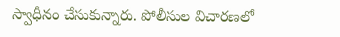స్వాధీనం చేసుకున్నారు. పోలీసుల విచారణలో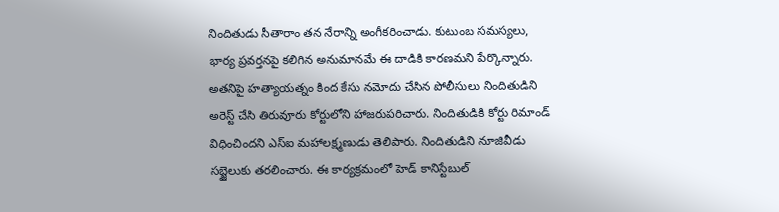నిందితుడు సీతారాం తన నేరాన్ని అంగీకరించాడు. కుటుంబ సమస్యలు, భార్య ప్రవర్తనపై కలిగిన అనుమానమే ఈ దాడికి కారణమని పేర్కొన్నారు. అతనిపై హత్యాయత్నం కింద కేసు నమోదు చేసిన పోలీసులు నిందితుడిని అరెస్ట్ చేసి తిరువూరు కోర్టులోని హాజరుపరిచారు. నిందితుడికి కోర్టు రిమాండ్ విధించిందని ఎస్ఐ మహాలక్ష్మణుడు తెలిపారు. నిందితుడిని నూజివీడు సబ్జైలుకు తరలించారు. ఈ కార్యక్రమంలో హెడ్ కానిస్టేబుల్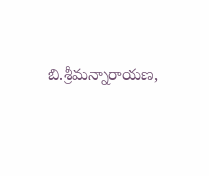బి.శ్రీమన్నారాయణ,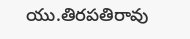యు.తిరపతిరావు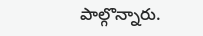పాల్గొన్నారు.